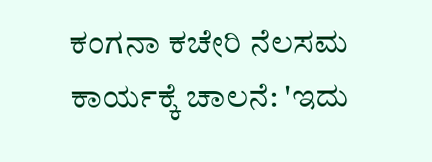ಕಂಗನಾ ಕಚೇರಿ ನೆಲಸಮ ಕಾರ್ಯಕ್ಕೆ ಚಾಲನೆ: 'ಇದು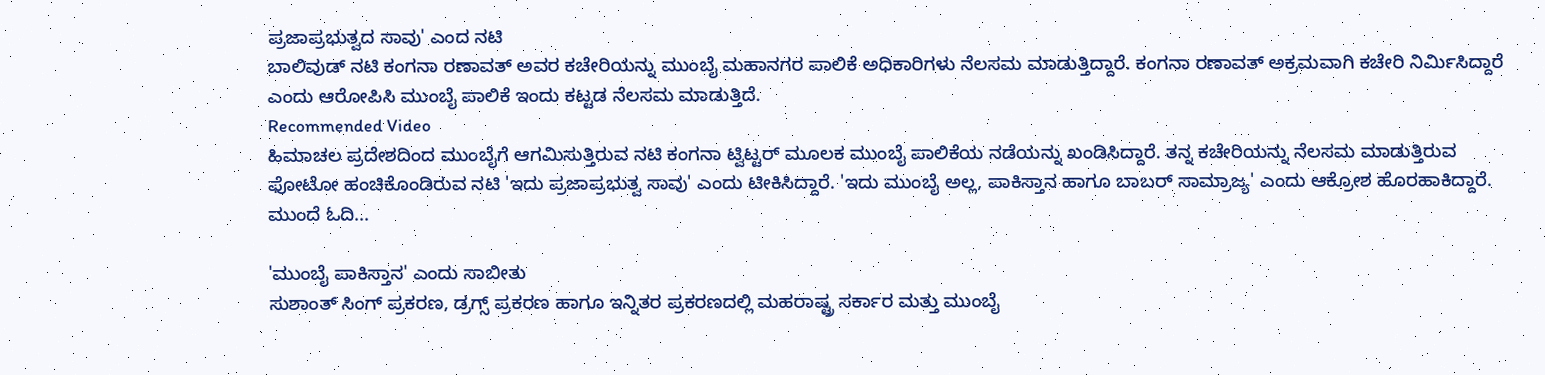ಪ್ರಜಾಪ್ರಭುತ್ವದ ಸಾವು' ಎಂದ ನಟಿ
ಬಾಲಿವುಡ್ ನಟಿ ಕಂಗನಾ ರಣಾವತ್ ಅವರ ಕಚೇರಿಯನ್ನು ಮುಂಬೈ ಮಹಾನಗರ ಪಾಲಿಕೆ ಅಧಿಕಾರಿಗಳು ನೆಲಸಮ ಮಾಡುತ್ತಿದ್ದಾರೆ. ಕಂಗನಾ ರಣಾವತ್ ಅಕ್ರಮವಾಗಿ ಕಚೇರಿ ನಿರ್ಮಿಸಿದ್ದಾರೆ ಎಂದು ಆರೋಪಿಸಿ ಮುಂಬೈ ಪಾಲಿಕೆ ಇಂದು ಕಟ್ಟಡ ನೆಲಸಮ ಮಾಡುತ್ತಿದೆ.
Recommended Video
ಹಿಮಾಚಲ ಪ್ರದೇಶದಿಂದ ಮುಂಬೈಗೆ ಆಗಮಿಸುತ್ತಿರುವ ನಟಿ ಕಂಗನಾ ಟ್ವಿಟ್ಟರ್ ಮೂಲಕ ಮುಂಬೈ ಪಾಲಿಕೆಯ ನಡೆಯನ್ನು ಖಂಡಿಸಿದ್ದಾರೆ. ತನ್ನ ಕಚೇರಿಯನ್ನು ನೆಲಸಮ ಮಾಡುತ್ತಿರುವ ಫೋಟೋ ಹಂಚಿಕೊಂಡಿರುವ ನಟಿ 'ಇದು ಪ್ರಜಾಪ್ರಭುತ್ವ ಸಾವು' ಎಂದು ಟೀಕಿಸಿದ್ದಾರೆ. 'ಇದು ಮುಂಬೈ ಅಲ್ಲ, ಪಾಕಿಸ್ತಾನ ಹಾಗೂ ಬಾಬರ್ ಸಾಮ್ರಾಜ್ಯ' ಎಂದು ಆಕ್ರೋಶ ಹೊರಹಾಕಿದ್ದಾರೆ. ಮುಂದೆ ಓದಿ...

'ಮುಂಬೈ ಪಾಕಿಸ್ತಾನ' ಎಂದು ಸಾಬೀತು
ಸುಶಾಂತ್ ಸಿಂಗ್ ಪ್ರಕರಣ, ಡ್ರಗ್ಸ್ ಪ್ರಕರಣ ಹಾಗೂ ಇನ್ನಿತರ ಪ್ರಕರಣದಲ್ಲಿ ಮಹರಾಷ್ಟ್ರ ಸರ್ಕಾರ ಮತ್ತು ಮುಂಬೈ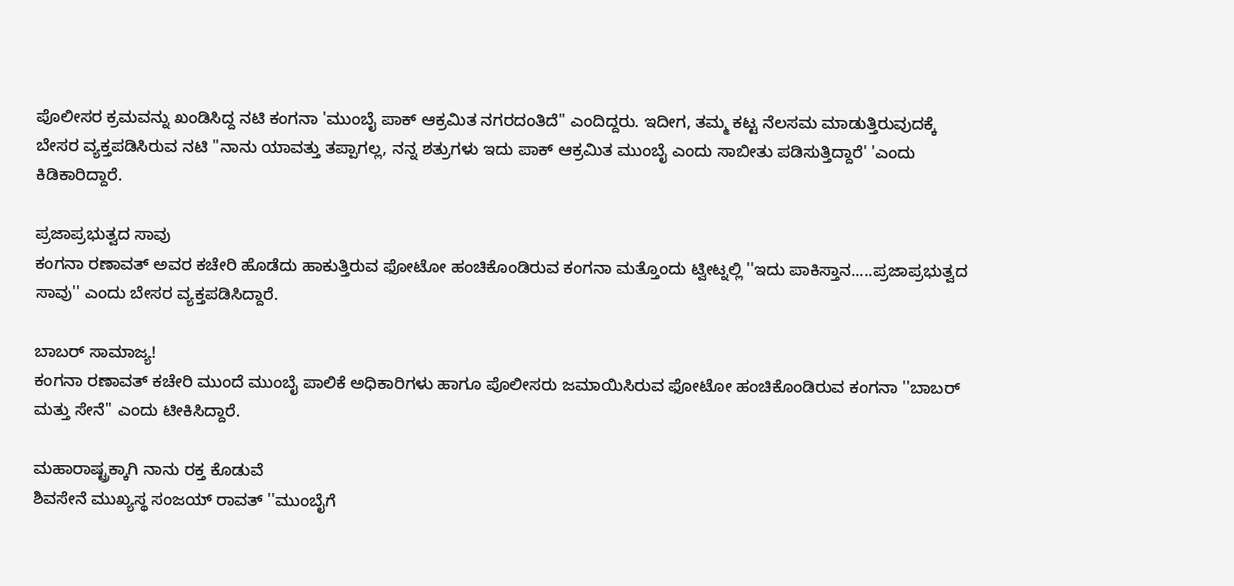ಪೊಲೀಸರ ಕ್ರಮವನ್ನು ಖಂಡಿಸಿದ್ದ ನಟಿ ಕಂಗನಾ 'ಮುಂಬೈ ಪಾಕ್ ಆಕ್ರಮಿತ ನಗರದಂತಿದೆ'' ಎಂದಿದ್ದರು. ಇದೀಗ, ತಮ್ಮ ಕಟ್ಟ ನೆಲಸಮ ಮಾಡುತ್ತಿರುವುದಕ್ಕೆ ಬೇಸರ ವ್ಯಕ್ತಪಡಿಸಿರುವ ನಟಿ ''ನಾನು ಯಾವತ್ತು ತಪ್ಪಾಗಲ್ಲ, ನನ್ನ ಶತ್ರುಗಳು ಇದು ಪಾಕ್ ಆಕ್ರಮಿತ ಮುಂಬೈ ಎಂದು ಸಾಬೀತು ಪಡಿಸುತ್ತಿದ್ದಾರೆ' 'ಎಂದು ಕಿಡಿಕಾರಿದ್ದಾರೆ.

ಪ್ರಜಾಪ್ರಭುತ್ವದ ಸಾವು
ಕಂಗನಾ ರಣಾವತ್ ಅವರ ಕಚೇರಿ ಹೊಡೆದು ಹಾಕುತ್ತಿರುವ ಫೋಟೋ ಹಂಚಿಕೊಂಡಿರುವ ಕಂಗನಾ ಮತ್ತೊಂದು ಟ್ವೀಟ್ನಲ್ಲಿ ''ಇದು ಪಾಕಿಸ್ತಾನ.....ಪ್ರಜಾಪ್ರಭುತ್ವದ ಸಾವು'' ಎಂದು ಬೇಸರ ವ್ಯಕ್ತಪಡಿಸಿದ್ದಾರೆ.

ಬಾಬರ್ ಸಾಮಾಜ್ಯ!
ಕಂಗನಾ ರಣಾವತ್ ಕಚೇರಿ ಮುಂದೆ ಮುಂಬೈ ಪಾಲಿಕೆ ಅಧಿಕಾರಿಗಳು ಹಾಗೂ ಪೊಲೀಸರು ಜಮಾಯಿಸಿರುವ ಫೋಟೋ ಹಂಚಿಕೊಂಡಿರುವ ಕಂಗನಾ ''ಬಾಬರ್ ಮತ್ತು ಸೇನೆ'' ಎಂದು ಟೀಕಿಸಿದ್ದಾರೆ.

ಮಹಾರಾಷ್ಟ್ರಕ್ಕಾಗಿ ನಾನು ರಕ್ತ ಕೊಡುವೆ
ಶಿವಸೇನೆ ಮುಖ್ಯಸ್ಥ ಸಂಜಯ್ ರಾವತ್ ''ಮುಂಬೈಗೆ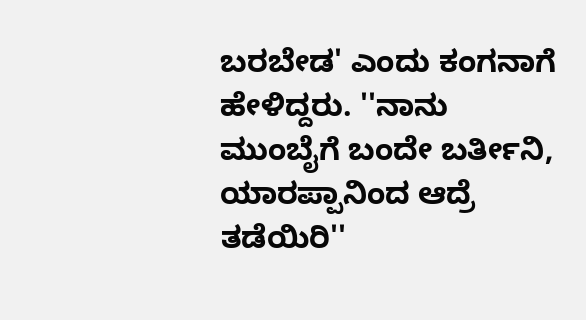ಬರಬೇಡ' ಎಂದು ಕಂಗನಾಗೆ ಹೇಳಿದ್ದರು. ''ನಾನು ಮುಂಬೈಗೆ ಬಂದೇ ಬರ್ತೀನಿ, ಯಾರಪ್ಪಾನಿಂದ ಆದ್ರೆ ತಡೆಯಿರಿ''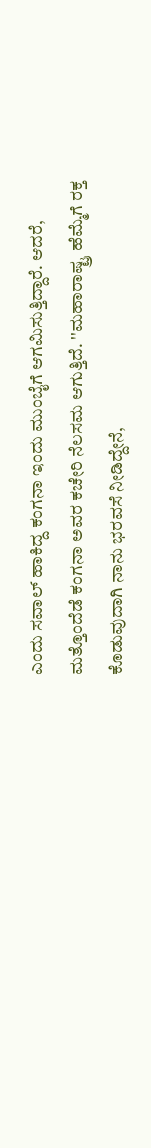ಎಂದು ಸವಾಲ್ ಹಾಕಿದ್ದ ಕಂಗನಾ ಇಂದು ಮುಂಬೈಗೆ ಆಗಮಿಸುತ್ತಿದ್ದಾರೆ. ಆದರೆ, ಮತ್ತೊಂದೆಡೆ ಕಂಗನಾ ಅವರ ಕಚೇರಿ ನೆಲಸಮ ಆಗುತ್ತಿದೆ. ''ಮಹಾರಾಷ್ಟ್ರ ಹೆಮ್ಮೆಗೆ ರಕ್ತ ಕೊಡುವುದಾಗಿ ನಾನು ಭರವಸೆ ನೀಡಿದ್ದೇನೆ,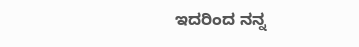ಇದರಿಂದ ನನ್ನ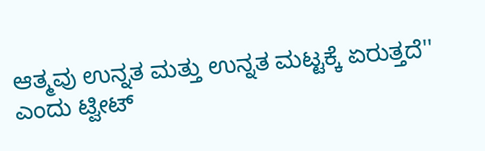ಆತ್ಮವು ಉನ್ನತ ಮತ್ತು ಉನ್ನತ ಮಟ್ಟಕ್ಕೆ ಏರುತ್ತದೆ'' ಎಂದು ಟ್ವೀಟ್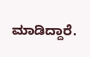ಮಾಡಿದ್ದಾರೆ.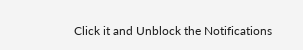Click it and Unblock the Notifications